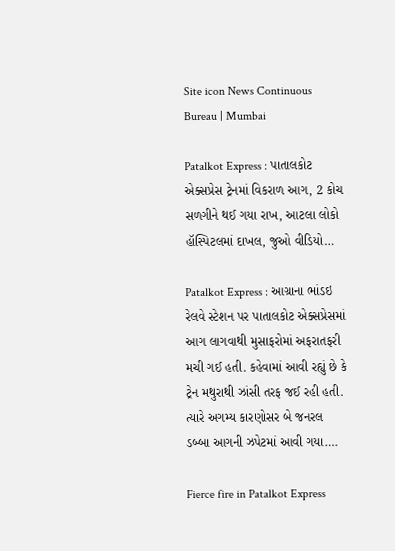Site icon News Continuous Bureau | Mumbai

Patalkot Express : પાતાલકોટ એક્સપ્રેસ ટ્રેનમાં વિકરાળ આગ, 2 કોચ સળગીને થઈ ગયા રાખ, આટલા લોકો હૉસ્પિટલમાં દાખલ, જુઓ વીડિયો…

Patalkot Express : આગ્રાના ભાંડઇ રેલવે સ્ટેશન પર પાતાલકોટ એક્સપ્રેસમાં આગ લાગવાથી મુસાફરોમાં અફરાતફરી મચી ગઈ હતી. કહેવામાં આવી રહ્યું છે કે ટ્રેન મથુરાથી ઝાંસી તરફ જઈ રહી હતી. ત્યારે અગમ્ય કારણોસર બે જનરલ ડબ્બા આગની ઝપેટમાં આવી ગયા….

Fierce fire in Patalkot Express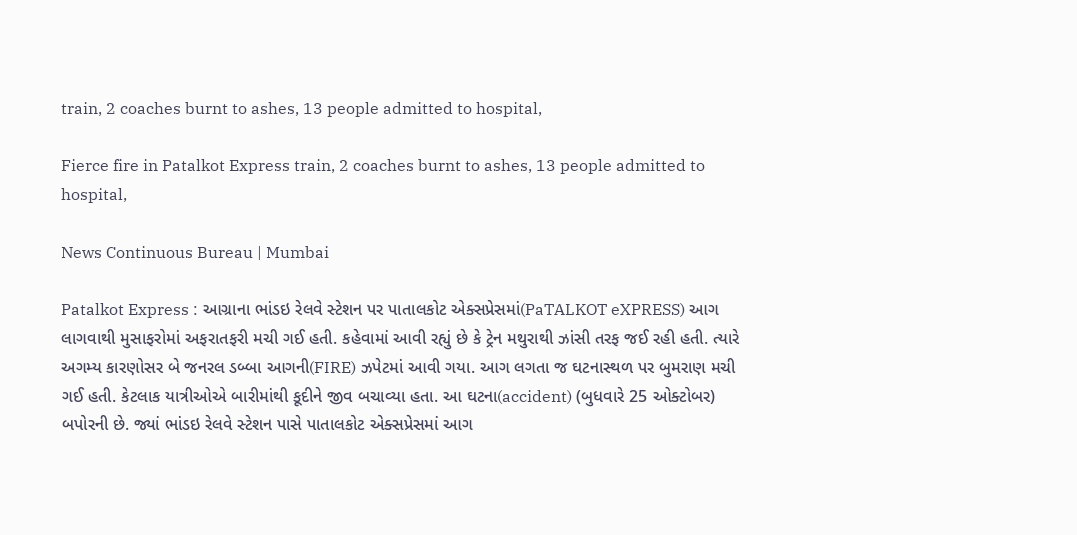train, 2 coaches burnt to ashes, 13 people admitted to hospital,

Fierce fire in Patalkot Express train, 2 coaches burnt to ashes, 13 people admitted to hospital,

News Continuous Bureau | Mumbai

Patalkot Express : આગ્રાના ભાંડઇ રેલવે સ્ટેશન પર પાતાલકોટ એક્સપ્રેસમાં(PaTALKOT eXPRESS) આગ લાગવાથી મુસાફરોમાં અફરાતફરી મચી ગઈ હતી. કહેવામાં આવી રહ્યું છે કે ટ્રેન મથુરાથી ઝાંસી તરફ જઈ રહી હતી. ત્યારે અગમ્ય કારણોસર બે જનરલ ડબ્બા આગની(FIRE) ઝપેટમાં આવી ગયા. આગ લગતા જ ઘટનાસ્થળ પર બુમરાણ મચી ગઈ હતી. કેટલાક યાત્રીઓએ બારીમાંથી કૂદીને જીવ બચાવ્યા હતા. આ ઘટના(accident) (બુધવારે 25 ઓક્ટોબર) બપોરની છે. જ્યાં ભાંડઇ રેલવે સ્ટેશન પાસે પાતાલકોટ એક્સપ્રેસમાં આગ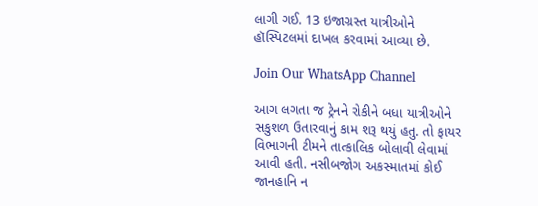લાગી ગઈ. 13 ઇજાગ્રસ્ત યાત્રીઓને હૉસ્પિટલમાં દાખલ કરવામાં આવ્યા છે.

Join Our WhatsApp Channel

આગ લગતા જ ટ્રેનને રોકીને બધા યાત્રીઓને સકુશળ ઉતારવાનું કામ શરૂ થયું હતુ. તો ફાયર વિભાગની ટીમને તાત્કાલિક બોલાવી લેવામાં આવી હતી. નસીબજોગ અકસ્માતમાં કોઈ જાનહાનિ ન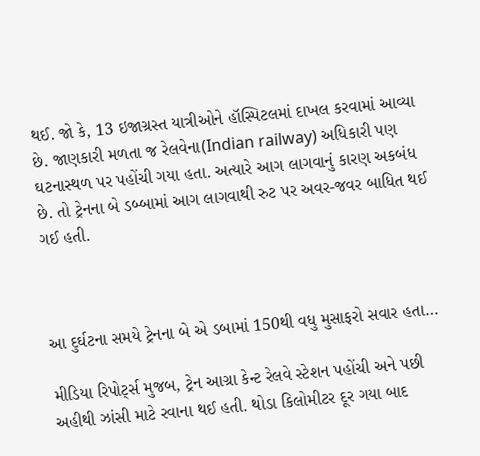થઈ. જો કે, 13 ઇજાગ્રસ્ત યાત્રીઓને હૉસ્પિટલમાં દાખલ કરવામાં આવ્યા છે. જાણકારી મળતા જ રેલવેના(Indian railway) અધિકારી પણ ઘટનાસ્થળ પર પહોંચી ગયા હતા. અત્યારે આગ લાગવાનું કારણ અકબંધ છે. તો ટ્રેનના બે ડબ્બામાં આગ લાગવાથી રુટ પર અવર-જવર બાધિત થઈ ગઈ હતી.



આ દુર્ઘટના સમયે ટ્રેનના બે એ ડબામાં 150થી વધુ મુસાફરો સવાર હતા…

મીડિયા રિપોર્ટ્સ મુજબ, ટ્રેન આગ્રા કેન્ટ રેલવે સ્ટેશન પહોંચી અને પછી અહીથી ઝાંસી માટે રવાના થઈ હતી. થોડા કિલોમીટર દૂર ગયા બાદ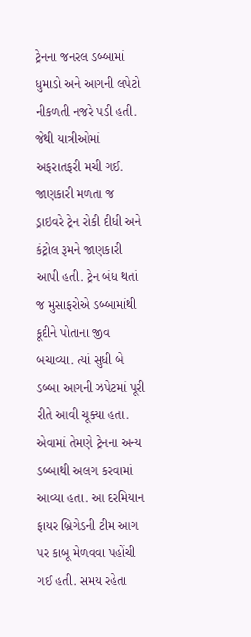ટ્રેનના જનરલ ડબ્બામાં ધુમાડો અને આગની લપેટો નીકળતી નજરે પડી હતી. જેથી યાત્રીઓમાં અફરાતફરી મચી ગઈ. જાણકારી મળતા જ ડ્રાઇવરે ટ્રેન રોકી દીધી અને કંટ્રોલ રૂમને જાણકારી આપી હતી. ટ્રેન બંધ થતાં જ મુસાફરોએ ડબ્બામાંથી કૂદીને પોતાના જીવ બચાવ્યા. ત્યાં સુધી બે ડબ્બા આગની ઝપેટમાં પૂરી રીતે આવી ચૂક્યા હતા. એવામાં તેમણે ટ્રેનના અન્ય ડબ્બાથી અલગ કરવામાં આવ્યા હતા. આ દરમિયાન ફાયર બ્રિગેડની ટીમ આગ પર કાબૂ મેળવવા પહોંચી ગઈ હતી. સમય રહેતા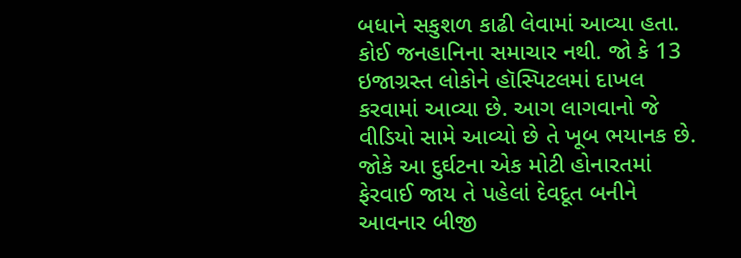બધાને સકુશળ કાઢી લેવામાં આવ્યા હતા. કોઈ જનહાનિના સમાચાર નથી. જો કે 13 ઇજાગ્રસ્ત લોકોને હૉસ્પિટલમાં દાખલ કરવામાં આવ્યા છે. આગ લાગવાનો જે વીડિયો સામે આવ્યો છે તે ખૂબ ભયાનક છે.
જોકે આ દુર્ઘટના એક મોટી હોનારતમાં ફેરવાઈ જાય તે પહેલાં દેવદૂત બનીને આવનાર બીજી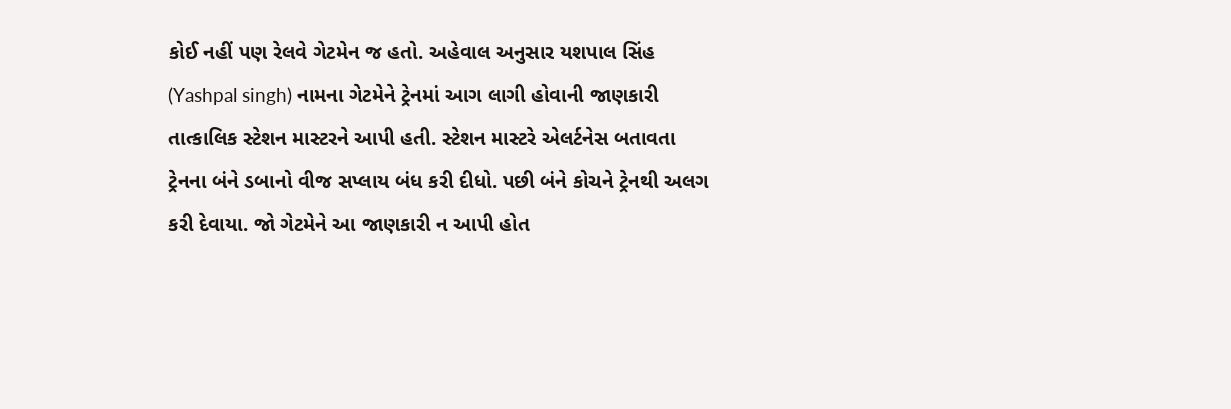કોઈ નહીં પણ રેલવે ગેટમેન જ હતો. અહેવાલ અનુસાર યશપાલ સિંહ (Yashpal singh) નામના ગેટમેને ટ્રેનમાં આગ લાગી હોવાની જાણકારી તાત્કાલિક સ્ટેશન માસ્ટરને આપી હતી. સ્ટેશન માસ્ટરે એલર્ટનેસ બતાવતા ટ્રેનના બંને ડબાનો વીજ સપ્લાય બંધ કરી દીધો. પછી બંને કોચને ટ્રેનથી અલગ કરી દેવાયા. જો ગેટમેને આ જાણકારી ન આપી હોત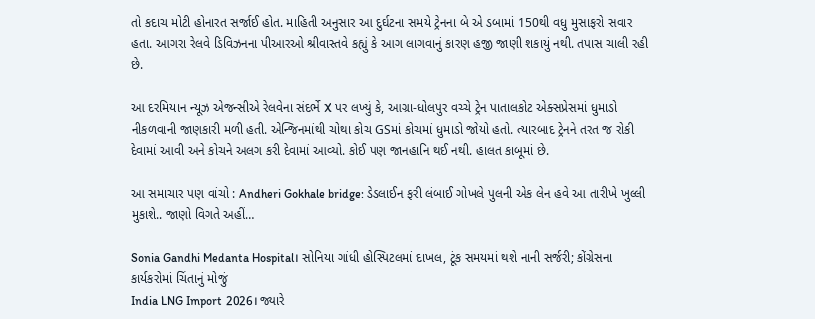તો કદાચ મોટી હોનારત સર્જાઈ હોત. માહિતી અનુસાર આ દુર્ઘટના સમયે ટ્રેનના બે એ ડબામાં 150થી વધુ મુસાફરો સવાર હતા. આગરા રેલવે ડિવિઝનના પીઆરઓ શ્રીવાસ્તવે કહ્યું કે આગ લાગવાનું કારણ હજી જાણી શકાયું નથી. તપાસ ચાલી રહી છે.

આ દરમિયાન ન્યૂઝ એજન્સીએ રેલવેના સંદર્ભે X પર લખ્યું કે, આગ્રા-ધોલપુર વચ્ચે ટ્રેન પાતાલકોટ એક્સપ્રેસમાં ધુમાડો નીકળવાની જાણકારી મળી હતી. એન્જિનમાંથી ચોથા કોચ GSમાં કોચમાં ધુમાડો જોયો હતો. ત્યારબાદ ટ્રેનને તરત જ રોકી દેવામાં આવી અને કોચને અલગ કરી દેવામાં આવ્યો. કોઈ પણ જાનહાનિ થઈ નથી. હાલત કાબૂમાં છે.

આ સમાચાર પણ વાંચો : Andheri Gokhale bridge: ડેડલાઈન ફરી લંબાઈ ગોખલે પુલની એક લેન હવે આ તારીખે ખુલ્લી મુકાશે.. જાણો વિગતે અહીં…

Sonia Gandhi Medanta Hospital। સોનિયા ગાંધી હોસ્પિટલમાં દાખલ, ટૂંક સમયમાં થશે નાની સર્જરી; કોંગ્રેસના કાર્યકરોમાં ચિંતાનું મોજું
India LNG Import 2026। જ્યારે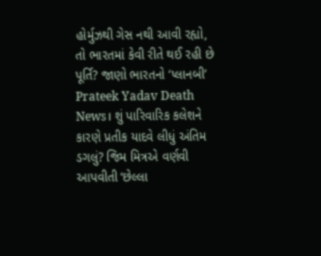હોર્મુઝથી ગેસ નથી આવી રહ્યો, તો ભારતમાં કેવી રીતે થઈ રહી છે પૂર્તિ? જાણો ભારતનો ‘પ્લાનબી’
Prateek Yadav Death News। શું પારિવારિક કલેશને કારણે પ્રતીક યાદવે લીધું અંતિમ ડગલું? જિમ મિત્રએ વર્ણવી આપવીતી ‘છેલ્લા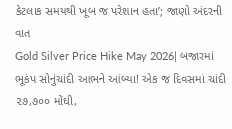કેટલાક સમયથી ખૂબ જ પરેશાન હતા’; જાણો અંદરની વાત
Gold Silver Price Hike May 2026| બજારમાં ભૂકંપ સોનુંચાંદી આભને આંબ્યા! એક જ દિવસમાં ચાંદી ૨૭,૭૦૦ મોંઘી,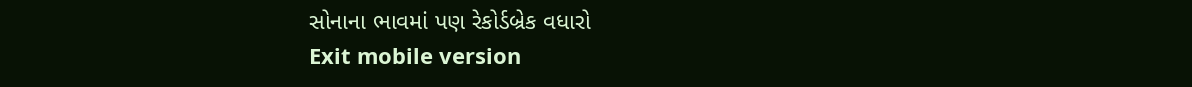સોનાના ભાવમાં પણ રેકોર્ડબ્રેક વધારો
Exit mobile version